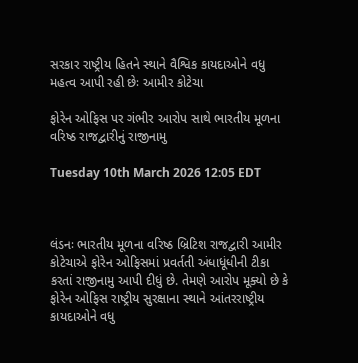સરકાર રાષ્ટ્રીય હિતને સ્થાને વૈશ્વિક કાયદાઓને વધુ મહત્વ આપી રહી છેઃ આમીર કોટેચા

ફોરેન ઓફિસ પર ગંભીર આરોપ સાથે ભારતીય મૂળના વરિષ્ઠ રાજદ્વારીનું રાજીનામુ

Tuesday 10th March 2026 12:05 EDT



લંડનઃ ભારતીય મૂળના વરિષ્ઠ બ્રિટિશ રાજદ્વારી આમીર કોટેચાએ ફોરેન ઓફિસમાં પ્રવર્તતી અંધાધૂંધીની ટીકા કરતાં રાજીનામુ આપી દીધું છે. તેમણે આરોપ મૂક્યો છે કે ફોરેન ઓફિસ રાષ્ટ્રીય સુરક્ષાના સ્થાને આંતરરાષ્ટ્રીય કાયદાઓને વધુ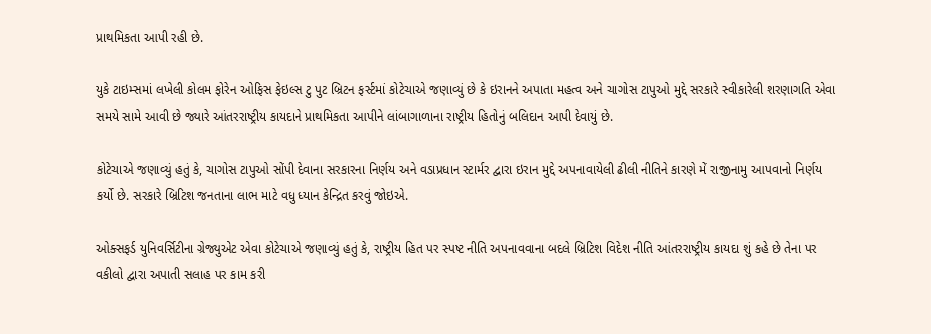પ્રાથમિકતા આપી રહી છે.

યુકે ટાઇમ્સમાં લખેલી કોલમ ફોરેન ઓફિસ ફેઇલ્સ ટુ પુટ બ્રિટન ફર્સ્ટમાં કોટેચાએ જણાવ્યું છે કે ઇરાનને અપાતા મહત્વ અને ચાગોસ ટાપુઓ મુદ્દે સરકારે સ્વીકારેલી શરણાગતિ એવા સમયે સામે આવી છે જ્યારે આંતરરાષ્ટ્રીય કાયદાને પ્રાથમિકતા આપીને લાંબાગાળાના રાષ્ટ્રીય હિતોનું બલિદાન આપી દેવાયું છે.

કોટેચાએ જણાવ્યું હતું કે, ચાગોસ ટાપુઓ સોંપી દેવાના સરકારના નિર્ણય અને વડાપ્રધાન સ્ટાર્મર દ્વારા ઇરાન મુદ્દે અપનાવાયેલી ઢીલી નીતિને કારણે મેં રાજીનામુ આપવાનો નિર્ણય કર્યો છે. સરકારે બ્રિટિશ જનતાના લાભ માટે વધુ ધ્યાન કેન્દ્રિત કરવું જોઇએ.

ઓક્સફર્ડ યુનિવર્સિટીના ગ્રેજ્યુએટ એવા કોટેચાએ જણાવ્યું હતું કે, રાષ્ટ્રીય હિત પર સ્પષ્ટ નીતિ અપનાવવાના બદલે બ્રિટિશ વિદેશ નીતિ આંતરરાષ્ટ્રીય કાયદા શું કહે છે તેના પર વકીલો દ્વારા અપાતી સલાહ પર કામ કરી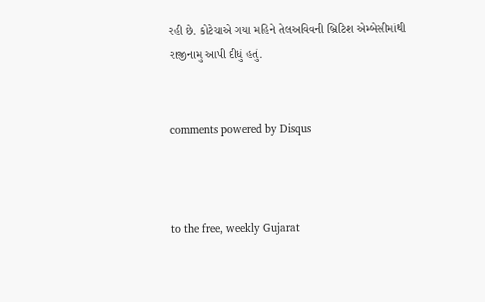રહી છે. કોટેચાએ ગયા મહિને તેલઅવિવની બ્રિટિશ એમ્બેસીમાંથી રાજીનામુ આપી દીધું હતું.


comments powered by Disqus



to the free, weekly Gujarat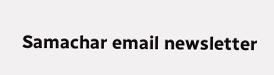Samachar email newsletter